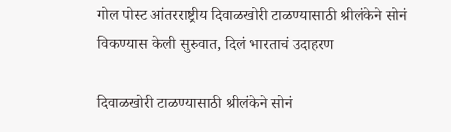गोल पोस्ट आंतरराष्ट्रीय दिवाळखोरी टाळण्यासाठी श्रीलंकेने सोनं विकण्यास केली सुरुवात, दिलं भारताचं उदाहरण

दिवाळखोरी टाळण्यासाठी श्रीलंकेने सोनं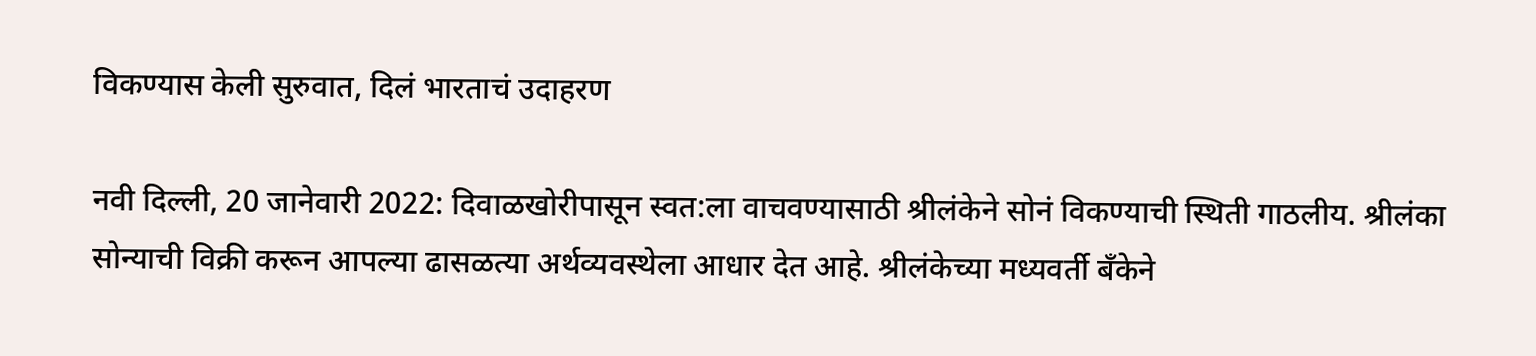विकण्यास केली सुरुवात, दिलं भारताचं उदाहरण

नवी दिल्ली, 20 जानेवारी 2022: दिवाळखोरीपासून स्वत:ला वाचवण्यासाठी श्रीलंकेने सोनं विकण्याची स्थिती गाठलीय. श्रीलंका सोन्याची विक्री करून आपल्या ढासळत्या अर्थव्यवस्थेला आधार देत आहे. श्रीलंकेच्या मध्यवर्ती बँकेने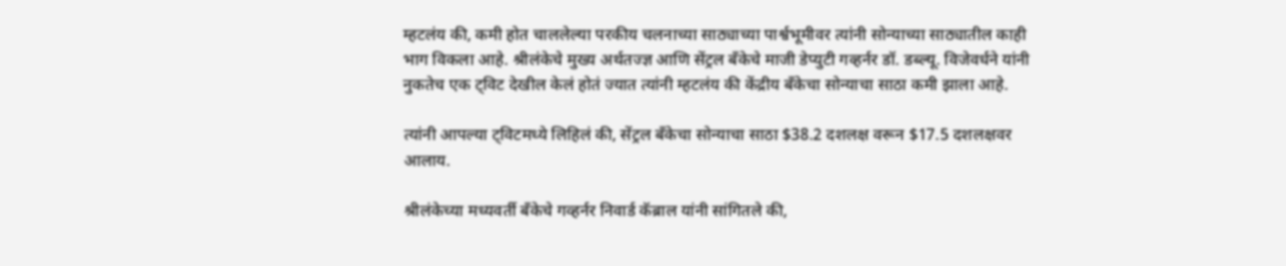म्हटलंय की, कमी होत चाललेल्या परकीय चलनाच्या साठ्याच्या पार्श्वभूमीवर त्यांनी सोन्याच्या साठ्यातील काही भाग विकला आहे. श्रीलंकेचे मुख्य अर्थतज्ज्ञ आणि सेंट्रल बँकेचे माजी डेप्युटी गव्हर्नर डॉ. डब्ल्यू. विजेवर्धने यांनी नुकतेच एक ट्विट देखील केलं होतं ज्यात त्यांनी म्हटलंय की केंद्रीय बँकेचा सोन्याचा साठा कमी झाला आहे.

त्यांनी आपल्या ट्विटमध्ये लिहिलं की, सेंट्रल बँकेचा सोन्याचा साठा $38.2 दशलक्ष वरून $17.5 दशलक्षवर आलाय.

श्रीलंकेच्या मध्यवर्ती बँकेचे गव्हर्नर निवार्ड कॅब्राल यांनी सांगितले की,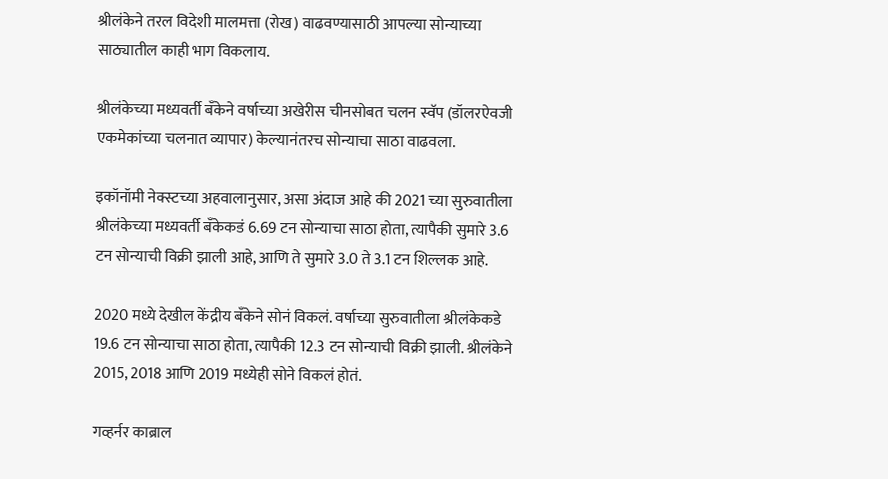श्रीलंकेने तरल विदेशी मालमत्ता (रोख) वाढवण्यासाठी आपल्या सोन्याच्या साठ्यातील काही भाग विकलाय.

श्रीलंकेच्या मध्यवर्ती बँकेने वर्षाच्या अखेरीस चीनसोबत चलन स्वॅप (डॉलरऐवजी एकमेकांच्या चलनात व्यापार) केल्यानंतरच सोन्याचा साठा वाढवला.

इकॉनॉमी नेक्स्टच्या अहवालानुसार, असा अंदाज आहे की 2021 च्या सुरुवातीला श्रीलंकेच्या मध्यवर्ती बँकेकडं 6.69 टन सोन्याचा साठा होता, त्यापैकी सुमारे 3.6 टन सोन्याची विक्री झाली आहे, आणि ते सुमारे 3.0 ते 3.1 टन शिल्लक आहे.

2020 मध्ये देखील केंद्रीय बँकेने सोनं विकलं. वर्षाच्या सुरुवातीला श्रीलंकेकडे 19.6 टन सोन्याचा साठा होता, त्यापैकी 12.3 टन सोन्याची विक्री झाली. श्रीलंकेने 2015, 2018 आणि 2019 मध्येही सोने विकलं होतं.

गव्हर्नर काब्राल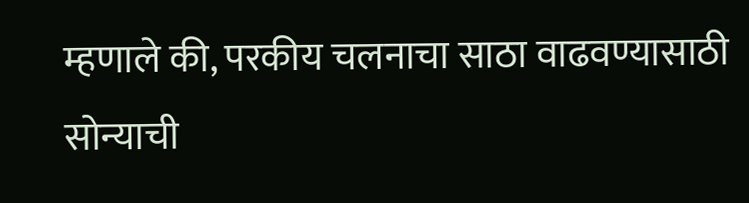म्हणाले की, परकीय चलनाचा साठा वाढवण्यासाठी सोन्याची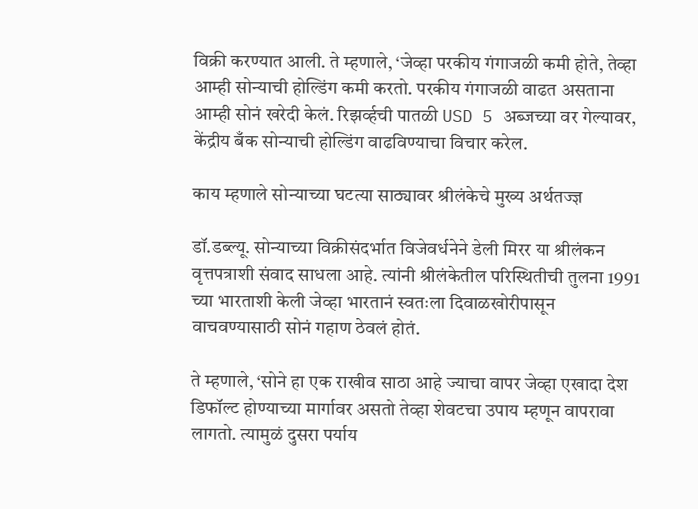विक्री करण्यात आली. ते म्हणाले, ‘जेव्हा परकीय गंगाजळी कमी होते, तेव्हा आम्ही सोन्याची होल्डिंग कमी करतो. परकीय गंगाजळी वाढत असताना आम्ही सोनं खरेदी केलं. रिझर्व्हची पातळी USD 5 अब्जच्या वर गेल्यावर, केंद्रीय बँक सोन्याची होल्डिंग वाढविण्याचा विचार करेल.

काय म्हणाले सोन्याच्या घटत्या साठ्यावर श्रीलंकेचे मुख्य अर्थतज्ज्ञ

डॉ.डब्ल्यू. सोन्याच्या विक्रीसंदर्भात विजेवर्धनेने डेली मिरर या श्रीलंकन वृत्तपत्राशी संवाद साधला आहे. त्यांनी श्रीलंकेतील परिस्थितीची तुलना 1991 च्या भारताशी केली जेव्हा भारतानं स्वतःला दिवाळखोरीपासून वाचवण्यासाठी सोनं गहाण ठेवलं होतं.

ते म्हणाले, ‘सोने हा एक राखीव साठा आहे ज्याचा वापर जेव्हा एखादा देश डिफॉल्ट होण्याच्या मार्गावर असतो तेव्हा शेवटचा उपाय म्हणून वापरावा लागतो. त्यामुळं दुसरा पर्याय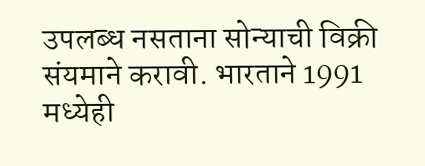उपलब्ध नसताना सोन्याची विक्री संयमाने करावी. भारताने 1991 मध्येही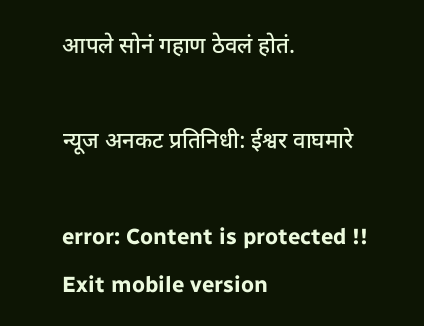आपले सोनं गहाण ठेवलं होतं.

न्यूज अनकट प्रतिनिधी: ईश्वर वाघमारे

error: Content is protected !!
Exit mobile version